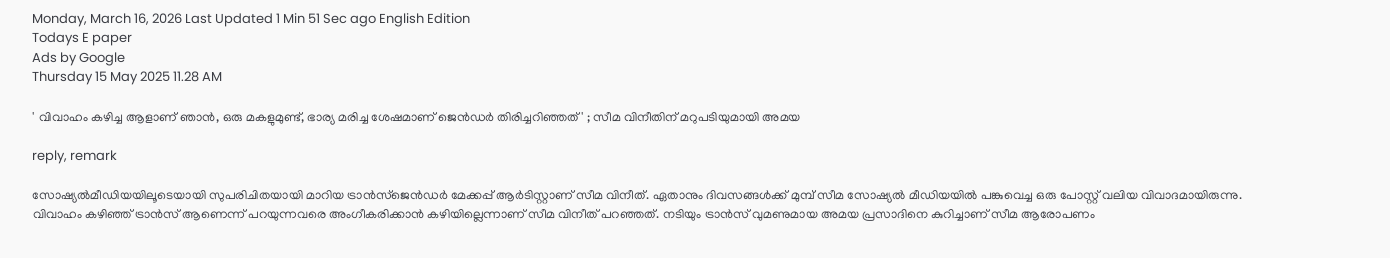Monday, March 16, 2026 Last Updated 1 Min 51 Sec ago English Edition
Todays E paper
Ads by Google
Thursday 15 May 2025 11.28 AM

' വിവാഹം കഴിച്ച ആളാണ് ഞാന്‍, ഒരു മകളുമുണ്ട്, ഭാര്യ മരിച്ച ശേഷമാണ് ജെന്‍ഡര്‍ തിരിച്ചറിഞ്ഞത്' ; സീമ വിനീതിന് മറുപടിയുമായി അമയ

reply, remark

സോഷ്യല്‍മീഡിയയിലൂടെയായി സുപരിചിതയായി മാറിയ ട്രാന്‍സ്‌ജെന്‍ഡര്‍ മേക്കപ്പ് ആര്‍ടിസ്റ്റാണ് സീമ വിനീത്. ഏതാനും ദിവസങ്ങള്‍ക്ക് മുമ്പ് സീമ സോഷ്യല്‍ മീഡിയയില്‍ പങ്കുവെച്ച ഒരു പോസ്റ്റ് വലിയ വിവാദമായിരുന്നു. വിവാഹം കഴിഞ്ഞ് ട്രാന്‍സ് ആണെന്ന് പറയുന്നവരെ അംഗീകരിക്കാന്‍ കഴിയില്ലെന്നാണ് സീമ വിനീത് പറഞ്ഞത്. നടിയും ട്രാന്‍സ് വുമണുമായ അമയ പ്രസാദിനെ കുറിച്ചാണ് സീമ ആരോപണം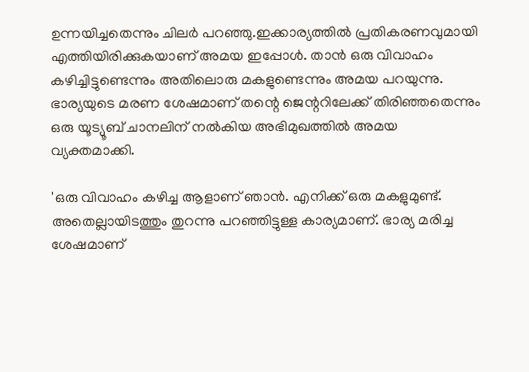ഉന്നയിച്ചതെന്നും ചിലര്‍ പറഞ്ഞു.ഇക്കാര്യത്തില്‍ പ്രതികരണവുമായി എത്തിയിരിക്കുകയാണ് അമയ ഇപ്പോള്‍. താന്‍ ഒരു വിവാഹം കഴിച്ചിട്ടുണ്ടെന്നും അതിലൊരു മകളുണ്ടെന്നും അമയ പറയുന്നു. ഭാര്യയുടെ മരണ ശേഷമാണ് തന്റെ ജെന്ററിലേക്ക് തിരിഞ്ഞതെന്നും ഒരു യൂട്യൂബ് ചാനലിന് നല്‍കിയ അഭിമുഖത്തില്‍ അമയ വ്യക്തമാക്കി.

'ഒരു വിവാഹം കഴിച്ച ആളാണ് ഞാന്‍. എനിക്ക് ഒരു മകളുമുണ്ട്. അതെല്ലായിടത്തും തുറന്നു പറഞ്ഞിട്ടുള്ള കാര്യമാണ്. ഭാര്യ മരിച്ച ശേഷമാണ്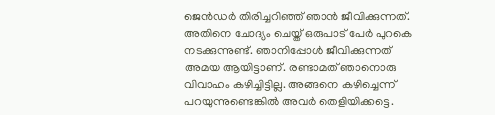ജെന്‍ഡര്‍ തിരിച്ചറിഞ്ഞ് ഞാന്‍ ജീവിക്കുന്നത്. അതിനെ ചോദ്യം ചെയ്ത് ഒരുപാട് പേര്‍ പുറകെ നടക്കുന്നുണ്ട്. ഞാനിപ്പോള്‍ ജീവിക്കുന്നത് അമയ ആയിട്ടാണ്. രണ്ടാമത് ഞാനൊരു വിവാഹം കഴിച്ചിട്ടില്ല. അങ്ങനെ കഴിച്ചെന്ന് പറയുന്നുണ്ടെങ്കില്‍ അവര്‍ തെളിയിക്കട്ടെ.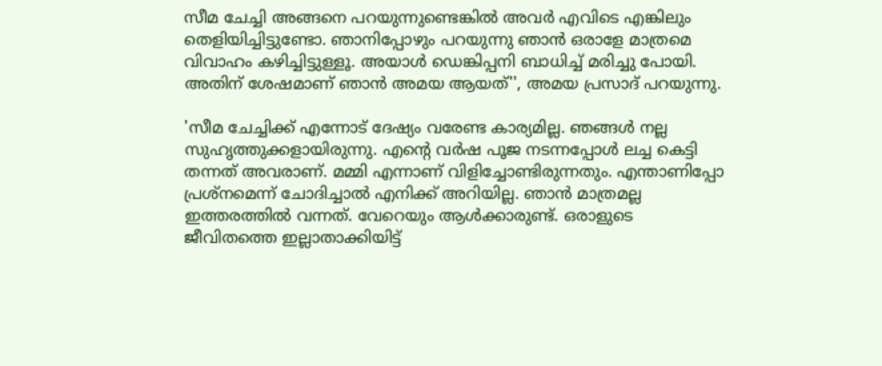സീമ ചേച്ചി അങ്ങനെ പറയുന്നുണ്ടെങ്കില്‍ അവര്‍ എവിടെ എങ്കിലും തെളിയിച്ചിട്ടുണ്ടോ. ഞാനിപ്പോഴും പറയുന്നു ഞാന്‍ ഒരാളേ മാത്രമെ വിവാഹം കഴിച്ചിട്ടുള്ളൂ. അയാള്‍ ഡെങ്കിപ്പനി ബാധിച്ച് മരിച്ചു പോയി. അതിന് ശേഷമാണ് ഞാന്‍ അമയ ആയത്'', അമയ പ്രസാദ് പറയുന്നു.

'സീമ ചേച്ചിക്ക് എന്നോട് ദേഷ്യം വരേണ്ട കാര്യമില്ല. ഞങ്ങള്‍ നല്ല സുഹൃത്തുക്കളായിരുന്നു. എന്റെ വര്‍ഷ പൂജ നടന്നപ്പോള്‍ ലച്ച കെട്ടി തന്നത് അവരാണ്. മമ്മി എന്നാണ് വിളിച്ചോണ്ടിരുന്നതും. എന്താണിപ്പോ പ്രശ്‌നമെന്ന് ചോദിച്ചാല്‍ എനിക്ക് അറിയില്ല. ഞാന്‍ മാത്രമല്ല ഇത്തരത്തില്‍ വന്നത്. വേറെയും ആള്‍ക്കാരുണ്ട്. ഒരാളുടെ ജീവിതത്തെ ഇല്ലാതാക്കിയിട്ട്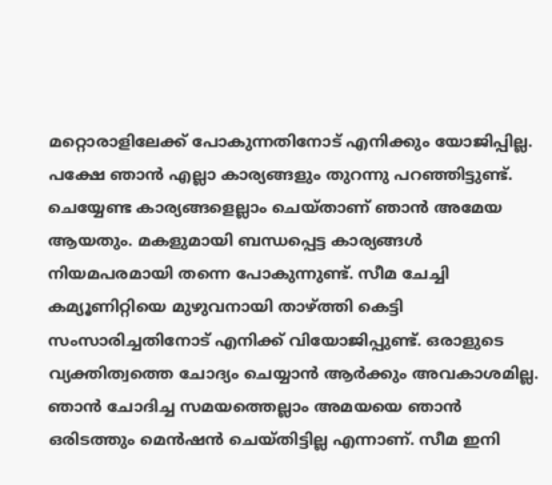മറ്റൊരാളിലേക്ക് പോകുന്നതിനോട് എനിക്കും യോജിപ്പില്ല. പക്ഷേ ഞാന്‍ എല്ലാ കാര്യങ്ങളും തുറന്നു പറഞ്ഞിട്ടുണ്ട്. ചെയ്യേണ്ട കാര്യങ്ങളെല്ലാം ചെയ്താണ് ഞാന്‍ അമേയ ആയതും. മകളുമായി ബന്ധപ്പെട്ട കാര്യങ്ങള്‍ നിയമപരമായി തന്നെ പോകുന്നുണ്ട്. സീമ ചേച്ചി കമ്യൂണിറ്റിയെ മുഴുവനായി താഴ്ത്തി കെട്ടി സംസാരിച്ചതിനോട് എനിക്ക് വിയോജിപ്പുണ്ട്. ഒരാളുടെ വ്യക്തിത്വത്തെ ചോദ്യം ചെയ്യാന്‍ ആര്‍ക്കും അവകാശമില്ല. ഞാന്‍ ചോദിച്ച സമയത്തെല്ലാം അമയയെ ഞാന്‍ ഒരിടത്തും മെന്‍ഷന്‍ ചെയ്തിട്ടില്ല എന്നാണ്. സീമ ഇനി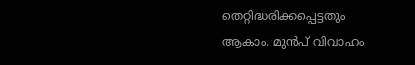തെറ്റിദ്ധരിക്കപ്പെട്ടതും ആകാം. മുന്‍പ് വിവാഹം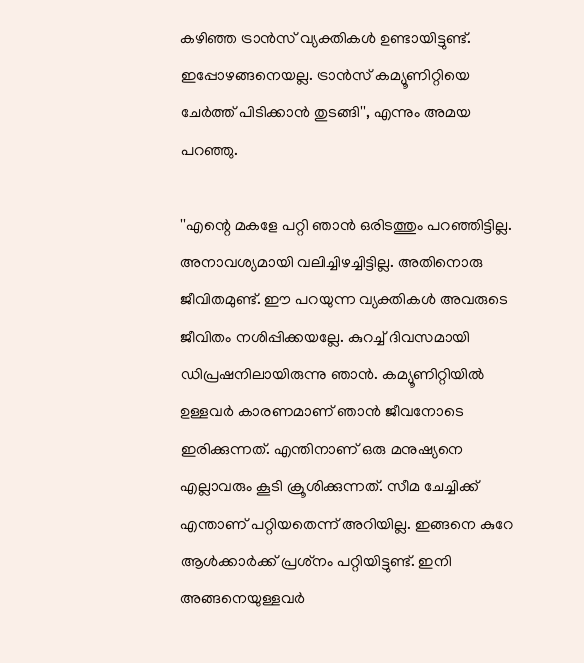കഴിഞ്ഞ ട്രാന്‍സ് വ്യക്തികള്‍ ഉണ്ടായിട്ടുണ്ട്. ഇപ്പോഴങ്ങനെയല്ല. ട്രാന്‍സ് കമ്യൂണിറ്റിയെ ചേര്‍ത്ത് പിടിക്കാന്‍ തുടങ്ങി'', എന്നും അമയ പറഞ്ഞു.

''എന്റെ മകളേ പറ്റി ഞാന്‍ ഒരിടത്തും പറഞ്ഞിട്ടില്ല. അനാവശ്യമായി വലിച്ചിഴച്ചിട്ടില്ല. അതിനൊരു ജീവിതമുണ്ട്. ഈ പറയുന്ന വ്യക്തികള്‍ അവരുടെ ജീവിതം നശിപ്പിക്കയല്ലേ. കുറച്ച് ദിവസമായി ഡിപ്രഷനിലായിരുന്നു ഞാന്‍. കമ്യൂണിറ്റിയില്‍ ഉള്ളവര്‍ കാരണമാണ് ഞാന്‍ ജീവനോടെ ഇരിക്കുന്നത്. എന്തിനാണ് ഒരു മനുഷ്യനെ എല്ലാവരും കൂടി ക്രൂശിക്കുന്നത്. സീമ ചേച്ചിക്ക് എന്താണ് പറ്റിയതെന്ന് അറിയില്ല. ഇങ്ങനെ കുറേ ആള്‍ക്കാര്‍ക്ക് പ്രശ്‌നം പറ്റിയിട്ടുണ്ട്. ഇനി അങ്ങനെയുള്ളവര്‍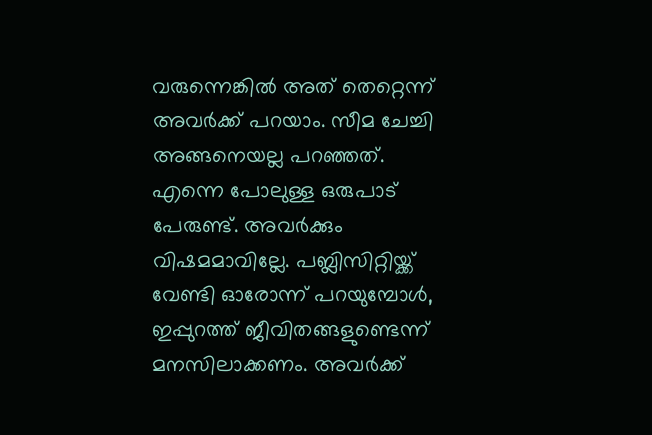വരുന്നെങ്കില്‍ അത് തെറ്റെന്ന് അവര്‍ക്ക് പറയാം. സീമ ചേച്ചി അങ്ങനെയല്ല പറഞ്ഞത്. എന്നെ പോലുള്ള ഒരുപാട് പേരുണ്ട്. അവര്‍ക്കും വിഷമമാവില്ലേ. പബ്ലിസിറ്റിയ്ക്ക് വേണ്ടി ഓരോന്ന് പറയുമ്പോള്‍, ഇപ്പുറത്ത് ജീവിതങ്ങളുണ്ടെന്ന് മനസിലാക്കണം. അവര്‍ക്ക്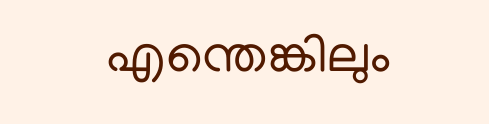എന്തെങ്കിലും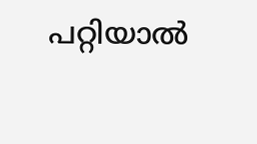പറ്റിയാല്‍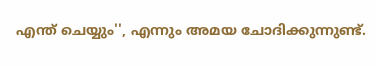എന്ത് ചെയ്യും'', എന്നും അമയ ചോദിക്കുന്നുണ്ട്.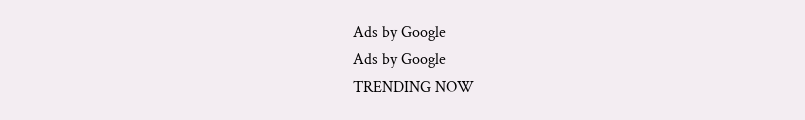Ads by Google
Ads by Google
TRENDING NOW